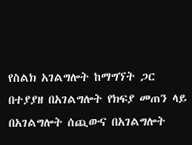የስልክ አገልግሎት ከማግኘት ጋር በተያያዘ በአገልግሎት የክፍያ መጠን ላይ በአገልግሎት ሰጪውና በአገልግሎት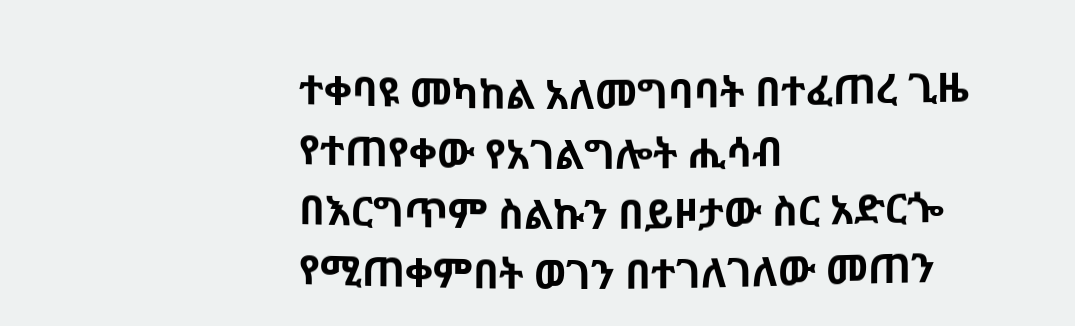ተቀባዩ መካከል አለመግባባት በተፈጠረ ጊዜ የተጠየቀው የአገልግሎት ሒሳብ በእርግጥም ስልኩን በይዞታው ስር አድርጐ የሚጠቀምበት ወገን በተገለገለው መጠን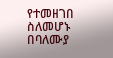የተመዘገበ ስለመሆኑ በባለሙያ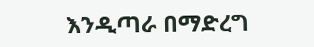እንዲጣራ በማድረግ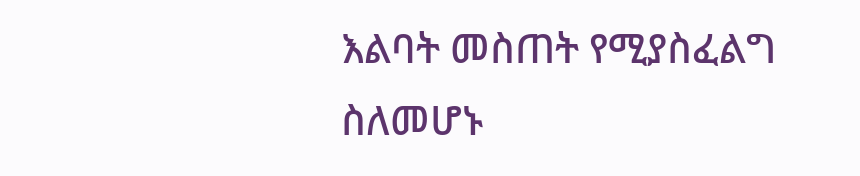እልባት መስጠት የሚያስፈልግ ስለመሆኑ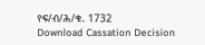የፍ/ብ/ሕ/ቁ. 1732
Download Cassation Decision